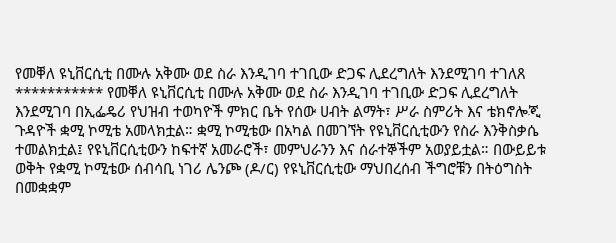የመቐለ ዩኒቨርሲቲ በሙሉ አቅሙ ወደ ስራ እንዲገባ ተገቢው ድጋፍ ሊደረግለት እንደሚገባ ተገለጸ *********** የመቐለ ዩኒቨርሲቲ በሙሉ አቅሙ ወደ ስራ እንዲገባ ተገቢው ድጋፍ ሊደረግለት እንደሚገባ በኢፌዴሪ የህዝብ ተወካዮች ምክር ቤት የሰው ሀብት ልማት፣ ሥራ ስምሪት እና ቴክኖሎጂ ጉዳዮች ቋሚ ኮሚቴ አመላክቷል። ቋሚ ኮሚቴው በአካል በመገኘት የዩኒቨርሲቲውን የስራ እንቅስቃሴ ተመልክቷል፤ የዩኒቨርሲቲውን ከፍተኛ አመራሮች፣ መምህራንን እና ሰራተኞችም አወያይቷል። በውይይቱ ወቅት የቋሚ ኮሚቴው ሰብሳቢ ነገሪ ሌንጮ (ዶ/ር) የዩኒቨርሲቲው ማህበረሰብ ችግሮቹን በትዕግስት በመቋቋም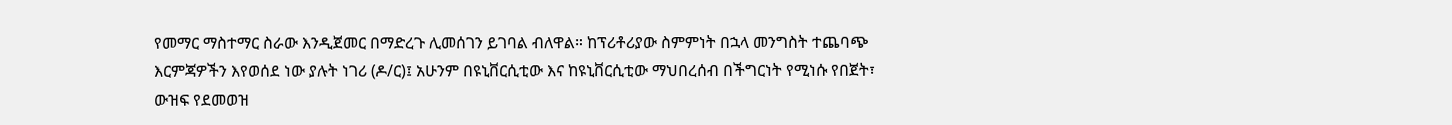የመማር ማስተማር ስራው እንዲጀመር በማድረጉ ሊመሰገን ይገባል ብለዋል። ከፕሪቶሪያው ስምምነት በኋላ መንግስት ተጨባጭ እርምጃዎችን እየወሰደ ነው ያሉት ነገሪ (ዶ/ር)፤ አሁንም በዩኒቨርሲቲው እና ከዩኒቨርሲቲው ማህበረሰብ በችግርነት የሚነሱ የበጀት፣ ውዝፍ የደመወዝ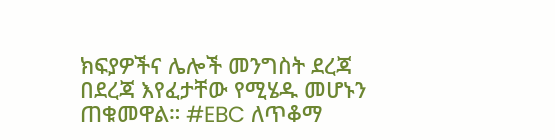ክፍያዎችና ሌሎች መንግስት ደረጃ በደረጃ እየፈታቸው የሚሄዱ መሆኑን ጠቁመዋል። #EBC ለጥቆማ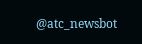@atc_newsbot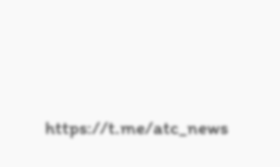https://t.me/atc_news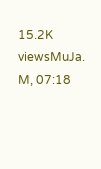15.2K viewsMuJa. M, 07:18